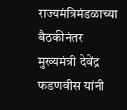राज्यमंत्रिमंडळाच्या बैठकीनंतर मुख्यमंत्री देवेंद्र फडणवीस यांनी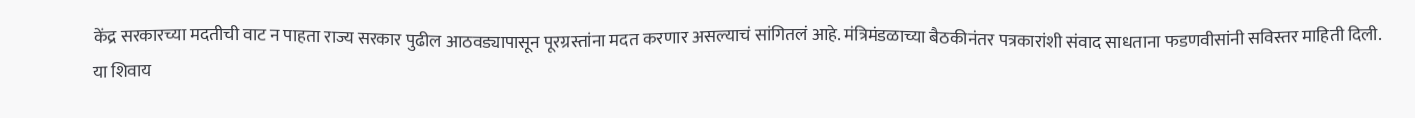केंद्र सरकारच्या मदतीची वाट न पाहता राज्य सरकार पुढील आठवड्यापासून पूरग्रस्तांना मदत करणार असल्याचं सांगितलं आहे. मंत्रिमंडळाच्या बैठकीनंतर पत्रकारांशी संवाद साधताना फडणवीसांनी सविस्तर माहिती दिली. या शिवाय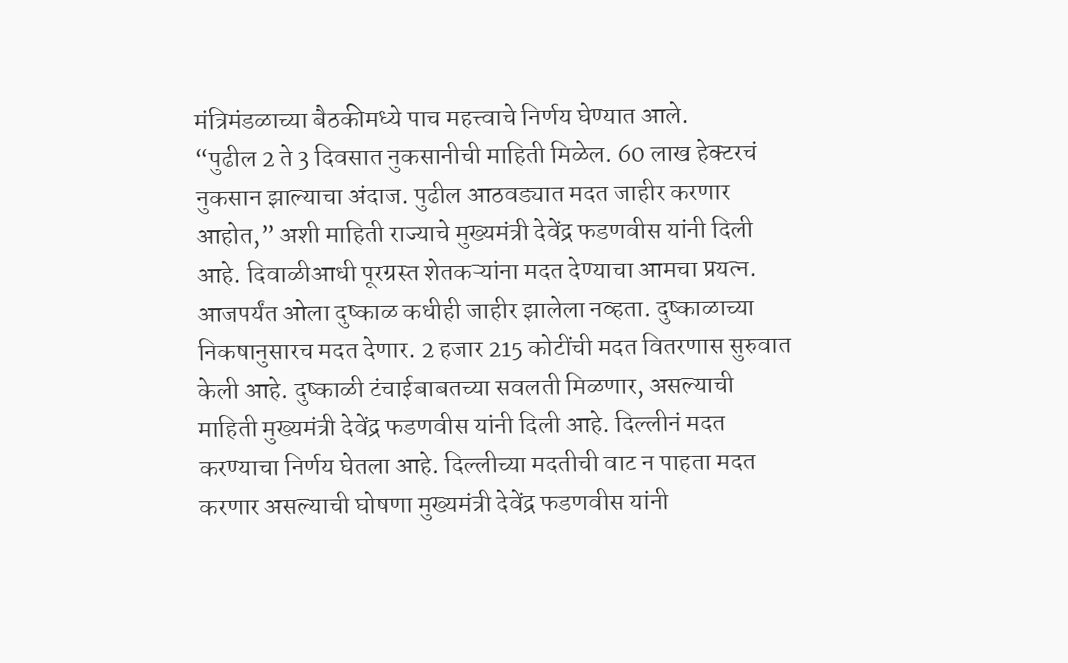मंत्रिमंडळाच्या बैठकीमध्ये पाच महत्त्वाचे निर्णय घेण्यात आले.
“पुढील 2 ते 3 दिवसात नुकसानीची माहिती मिळेल. 60 लाख हेक्टरचं नुकसान झाल्याचा अंदाज. पुढील आठवड्यात मदत जाहीर करणार आहोत,” अशी माहिती राज्याचे मुख्यमंत्री देवेंद्र फडणवीस यांनी दिली आहे. दिवाळीआधी पूरग्रस्त शेतकऱ्यांना मदत देण्याचा आमचा प्रयत्न. आजपर्यंत ओला दुष्काळ कधीही जाहीर झालेला नव्हता. दुष्काळाच्या निकषानुसारच मदत देणार. 2 हजार 215 कोटींची मदत वितरणास सुरुवात केली आहे. दुष्काळी टंचाईबाबतच्या सवलती मिळणार, असल्याची माहिती मुख्यमंत्री देवेंद्र फडणवीस यांनी दिली आहे. दिल्लीनं मदत करण्याचा निर्णय घेतला आहे. दिल्लीच्या मदतीची वाट न पाहता मदत करणार असल्याची घोषणा मुख्यमंत्री देवेंद्र फडणवीस यांनी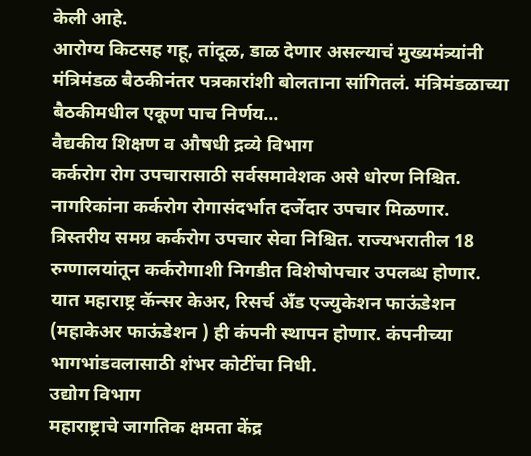केली आहे.
आरोग्य किटसह गहू, तांदूळ, डाळ देणार असल्याचं मुख्यमंत्र्यांनी मंत्रिमंडळ बैठकीनंतर पत्रकारांशी बोलताना सांगितलं. मंत्रिमंडळाच्या बैठकीमधील एकूण पाच निर्णय…
वैद्यकीय शिक्षण व औषधी द्रव्ये विभाग
कर्करोग रोग उपचारासाठी सर्वसमावेशक असे धोरण निश्चित. नागरिकांना कर्करोग रोगासंदर्भात दर्जेदार उपचार मिळणार. त्रिस्तरीय समग्र कर्करोग उपचार सेवा निश्चित. राज्यभरातील 18 रुग्णालयांतून कर्करोगाशी निगडीत विशेषोपचार उपलब्ध होणार. यात महाराष्ट्र कॅन्सर केअर, रिसर्च अँड एज्युकेशन फाऊंडेशन (महाकेअर फाऊंडेशन ) ही कंपनी स्थापन होणार. कंपनीच्या भागभांडवलासाठी शंभर कोटींचा निधी.
उद्योग विभाग
महाराष्ट्राचे जागतिक क्षमता केंद्र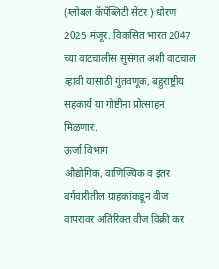(ग्लोबल कॅपॅब्लिटी सेंटर ) धोरण 2025 मंजूर. विकसित भारत 2047 च्या वाटचालीस सुसंगत अशी वाटचाल व्हावी यासाठी गुंतवणूक, बहुराष्ट्रीय सहकार्य या गोष्टीना प्रोत्साहन मिळणार.
ऊर्जा विभाग
औद्योगिक, वाणिज्यिक व इतर वर्गवारीतील ग्राहकांकडून वीज वापरावर अतिरिक्त वीज विक्री कर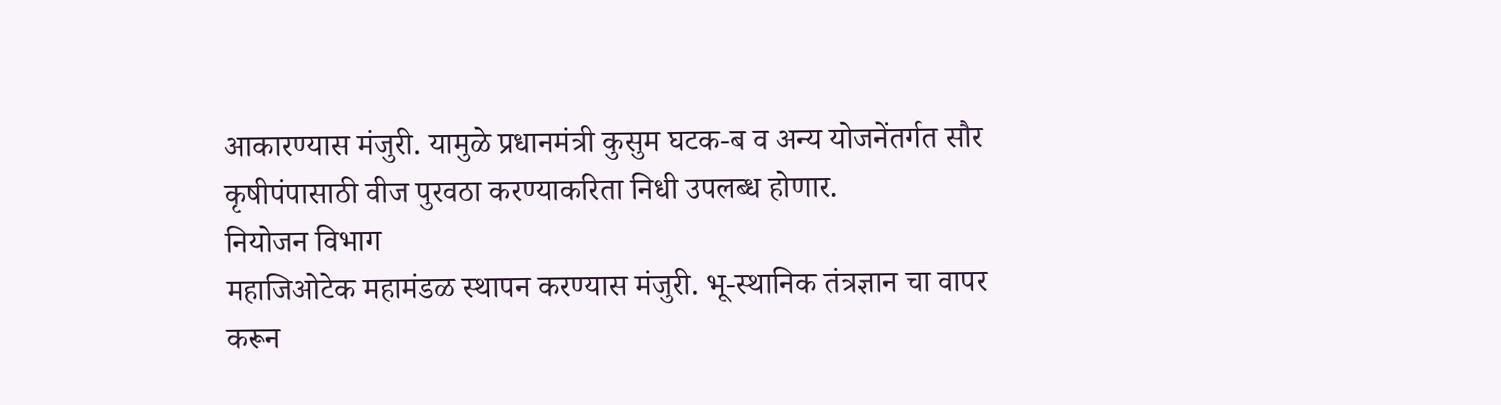आकारण्यास मंजुरी. यामुळे प्रधानमंत्री कुसुम घटक-ब व अन्य योजनेंतर्गत सौर कृषीपंपासाठी वीज पुरवठा करण्याकरिता निधी उपलब्ध होणार.
नियोजन विभाग
महाजिओटेक महामंडळ स्थापन करण्यास मंजुरी. भू-स्थानिक तंत्रज्ञान चा वापर करून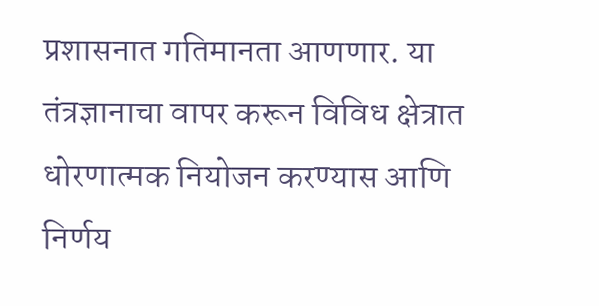प्रशासनात गतिमानता आणणार. या तंत्रज्ञानाचा वापर करून विविध क्षेत्रात धोरणात्मक नियोजन करण्यास आणि निर्णय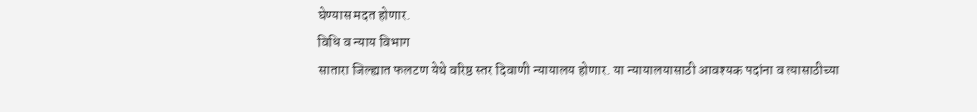घेण्यास मदत होणार.
विधि व न्याय विभाग
सातारा जिल्ह्यात फलटण येथे वरिष्ठ स्तर दिवाणी न्यायालय होणार. या न्यायालयासाठी आवश्यक पदांना व त्यासाठीच्या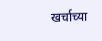खर्चाच्या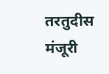तरतुदीस मंजूरी